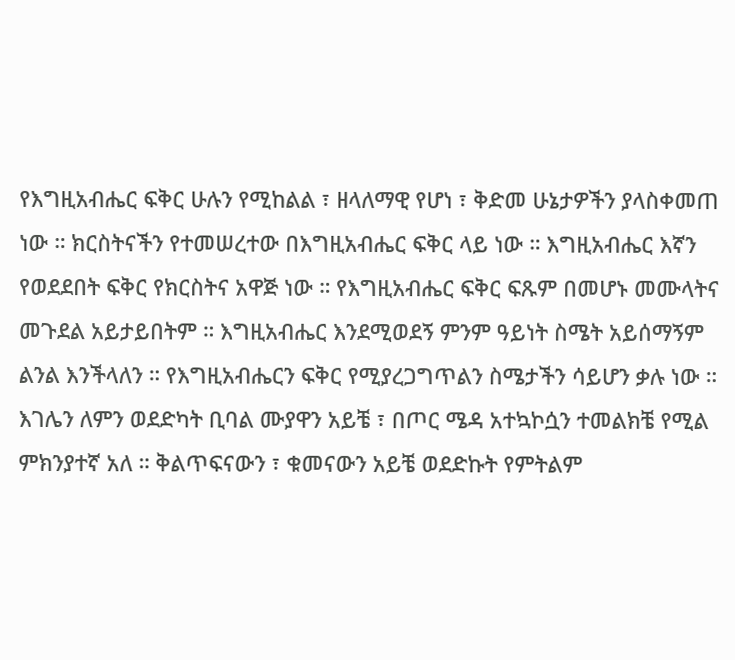የእግዚአብሔር ፍቅር ሁሉን የሚከልል ፣ ዘላለማዊ የሆነ ፣ ቅድመ ሁኔታዎችን ያላስቀመጠ ነው ። ክርስትናችን የተመሠረተው በእግዚአብሔር ፍቅር ላይ ነው ። እግዚአብሔር እኛን የወደደበት ፍቅር የክርስትና አዋጅ ነው ። የእግዚአብሔር ፍቅር ፍጹም በመሆኑ መሙላትና መጉደል አይታይበትም ። እግዚአብሔር እንደሚወደኝ ምንም ዓይነት ስሜት አይሰማኝም ልንል እንችላለን ። የእግዚአብሔርን ፍቅር የሚያረጋግጥልን ስሜታችን ሳይሆን ቃሉ ነው ። እገሌን ለምን ወደድካት ቢባል ሙያዋን አይቼ ፣ በጦር ሜዳ አተኳኮሷን ተመልክቼ የሚል ምክንያተኛ አለ ። ቅልጥፍናውን ፣ ቁመናውን አይቼ ወደድኩት የምትልም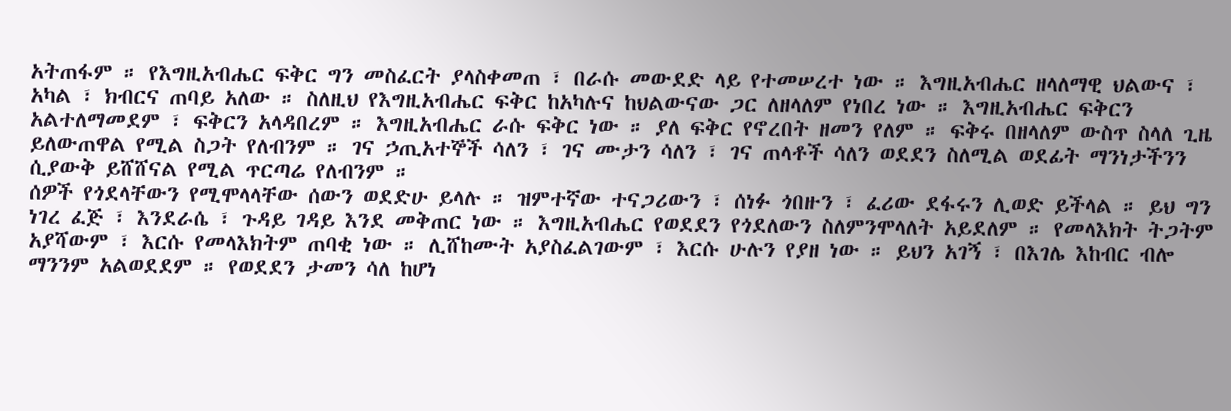አትጠፋም ። የእግዚአብሔር ፍቅር ግን መስፈርት ያላስቀመጠ ፣ በራሱ መውደድ ላይ የተመሠረተ ነው ። እግዚአብሔር ዘላለማዊ ህልውና ፣ አካል ፣ ክብርና ጠባይ አለው ። ስለዚህ የእግዚአብሔር ፍቅር ከአካሉና ከህልውናው ጋር ለዘላለም የነበረ ነው ። እግዚአብሔር ፍቅርን አልተለማመደም ፣ ፍቅርን አላዳበረም ። እግዚአብሔር ራሱ ፍቅር ነው ። ያለ ፍቅር የኖረበት ዘመን የለም ። ፍቅሩ በዘላለም ውስጥ ስላለ ጊዜ ይለውጠዋል የሚል ስጋት የለብንም ። ገና ኃጢአተኞች ሳለን ፣ ገና ሙታን ሳለን ፣ ገና ጠላቶች ሳለን ወደደን ስለሚል ወደፊት ማንነታችንን ሲያውቅ ይሸሸናል የሚል ጥርጣሬ የለብንም ።
ሰዎች የጎደላቸውን የሚሞላላቸው ሰውን ወደድሁ ይላሉ ። ዝምተኛው ተናጋሪውን ፣ ሰነፉ ጎበዙን ፣ ፈሪው ደፋሩን ሊወድ ይችላል ። ይህ ግን ነገረ ፈጅ ፣ እንደራሴ ፣ ጉዳይ ገዳይ እንደ መቅጠር ነው ። እግዚአብሔር የወደደን የጎደለውን ስለምንሞላለት አይደለም ። የመላእክት ትጋትም አያሻውም ፣ እርሱ የመላእክትም ጠባቂ ነው ። ሊሸከሙት አያስፈልገውም ፣ እርሱ ሁሉን የያዘ ነው ። ይህን አገኝ ፣ በእገሌ እከብር ብሎ ማንንም አልወደደም ። የወደደን ታመን ሳለ ከሆነ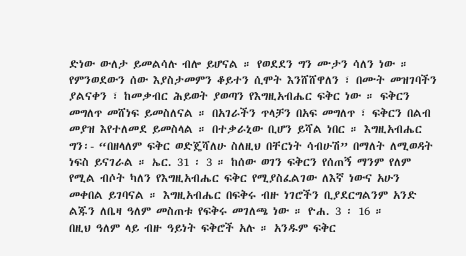ድነው ውለታ ይመልሳሉ ብሎ ይሆናል ። የወደደን ግን ሙታን ሳለን ነው ። የምንወደውን ሰው እያስታመምን ቆይተን ሲሞት እንሸሸዋለን ፣ በሙት መዝገባችን ያልናቀን ፣ ከመቃብር ሕይወት ያወጣን የእግዚአብሔር ፍቅር ነው ። ፍቅርን መግለጥ መሸነፍ ይመስለናል ። በአገራችን ጥላቻን በአፍ መግለጥ ፣ ፍቅርን በልብ መያዝ እየተለመደ ይመስላል ። በተቃራኒው ቢሆን ይሻል ነበር ። እግዚአብሔር ግን፡- “በዘላለም ፍቅር ወድጄሻለሁ ስለዚህ በቸርነት ሳብሁሽ” በማለት ለሚወዳት ነፍስ ይናገራል ። ኤር. 31 ፡ 3 ። ከሰው ወገን ፍቅርን የሰጠኝ ማንም የለም የሚል ብሶት ካለን የእግዚአብሔር ፍቅር የሚያስፈልገው ለእኛ ነውና አሁን መቀበል ይገባናል ። እግዚአብሔር በፍቅሩ ብዙ ነገሮችን ቢያደርግልንም አንድ ልጁን ለቤዛ ዓለም መስጠቱ የፍቅሩ መገለጫ ነው ። ዮሐ. 3 ፡ 16 ።
በዚህ ዓለም ላይ ብዙ ዓይነት ፍቅሮች አሉ ። አንዱም ፍቅር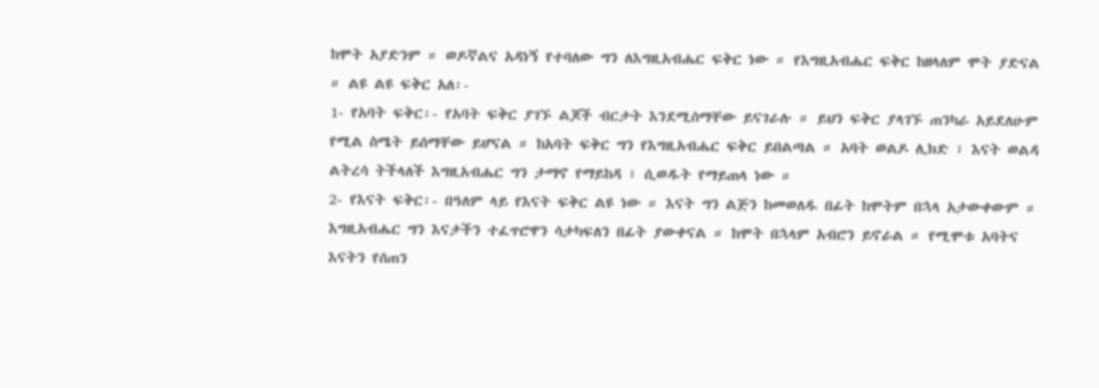ከሞት አያድንም ። ወዶኛልና አዳነኝ የተባለው ግን ለእግዚአብሔር ፍቅር ነው ። የእግዚአብሔር ፍቅር ከዘላለም ሞት ያድናል ። ልዩ ልዩ ፍቅር አለ፡-
1- የአባት ፍቅር፡- የአባት ፍቅር ያገኙ ልጆች ብርታት እንደሚሰማቸው ይናገራሉ ። ይህን ፍቅር ያላገኙ ጠንካራ አይደለሁም የሚል ስሜት ይሰማቸው ይሆናል ። ከአባት ፍቅር ግን የእግዚአብሔር ፍቅር ይበልጣል ። አባት ወልዶ ሊክድ ፣ እናት ወልዳ ልትረሳ ትችላለች እግዚአብሔር ግን ታማኖ የማይከዳ ፣ ሲወዱት የማይጠላ ነው ።
2- የእናት ፍቅር፡- በዓለም ላይ የእናት ፍቅር ልዩ ነው ። እናት ግን ልጅን ከመወለዱ በፊት ከሞትም በኋላ አታውቀውም ። እግዚአብሔር ግን እናታችን ተፈጥሮዋን ሳታካፍለን በፊት ያውቀናል ። ከሞት በኋላም አብሮን ይኖራል ። የሚሞቱ አባትና እናትን የሰጠን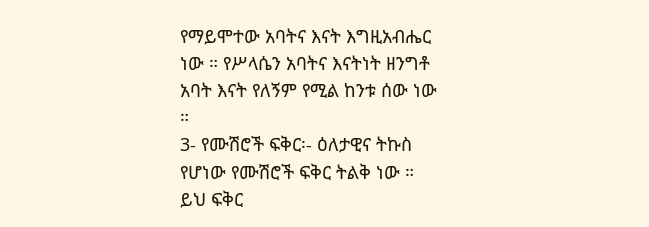የማይሞተው አባትና እናት እግዚአብሔር ነው ። የሥላሴን አባትና እናትነት ዘንግቶ አባት እናት የለኝም የሚል ከንቱ ሰው ነው ።
3- የሙሽሮች ፍቅር፡- ዕለታዊና ትኩስ የሆነው የሙሽሮች ፍቅር ትልቅ ነው ። ይህ ፍቅር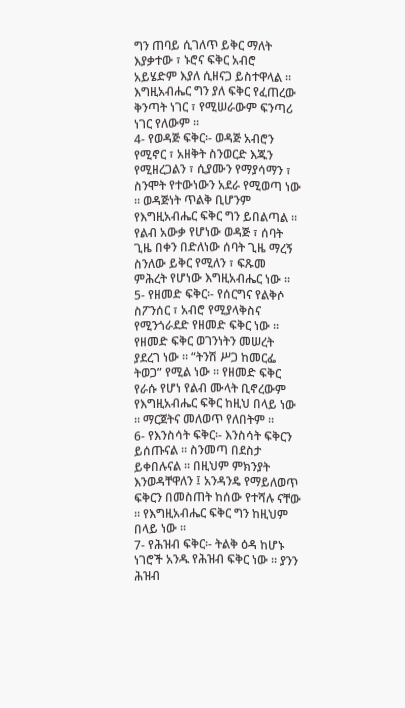ግን ጠባይ ሲገለጥ ይቅር ማለት እያቃተው ፣ ኑሮና ፍቅር አብሮ አይሄድም እያለ ሲዘናጋ ይስተዋላል ። እግዚአብሔር ግን ያለ ፍቅር የፈጠረው ቅንጣት ነገር ፣ የሚሠራውም ፍንጣሪ ነገር የለውም ።
4- የወዳጅ ፍቅር፡- ወዳጅ አብሮን የሚኖር ፣ አዘቅት ስንወርድ እጁን የሚዘረጋልን ፣ ሲያሙን የማያሳማን ፣ ስንሞት የተውነውን አደራ የሚወጣ ነው ። ወዳጅነት ጥልቅ ቢሆንም የእግዚአብሔር ፍቅር ግን ይበልጣል ። የልብ አውቃ የሆነው ወዳጅ ፣ ሰባት ጊዜ በቀን በድለነው ሰባት ጊዜ ማረኝ ስንለው ይቅር የሚለን ፣ ፍጹመ ምሕረት የሆነው እግዚአብሔር ነው ።
5- የዘመድ ፍቅር፡- የሰርግና የልቅሶ ስፖንሰር ፣ አብሮ የሚያላቅስና የሚንጎራደድ የዘመድ ፍቅር ነው ። የዘመድ ፍቅር ወገንነትን መሠረት ያደረገ ነው ። “ትንሽ ሥጋ ከመርፌ ትወጋ” የሚል ነው ። የዘመድ ፍቅር የራሱ የሆነ የልብ ሙላት ቢኖረውም የእግዚአብሔር ፍቅር ከዚህ በላይ ነው ። ማርጀትና መለወጥ የለበትም ።
6- የእንስሳት ፍቅር፡- እንስሳት ፍቅርን ይሰጡናል ። ስንመጣ በደስታ ይቀበሉናል ። በዚህም ምክንያት እንወዳቸዋለን ፤ አንዳንዴ የማይለወጥ ፍቅርን በመስጠት ከሰው የተሻሉ ናቸው ። የእግዚአብሔር ፍቅር ግን ከዚህም በላይ ነው ።
7- የሕዝብ ፍቅር፡- ትልቅ ዕዳ ከሆኑ ነገሮች አንዱ የሕዝብ ፍቅር ነው ። ያንን ሕዝብ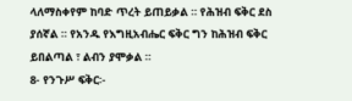ላለማስቀየም ከባድ ጥረት ይጠይቃል ። የሕዝብ ፍቅር ደስ ያሰኛል ። የአንዱ የእግዚአብሔር ፍቅር ግን ከሕዝብ ፍቅር ይበልጣል ፣ ልብን ያሞቃል ።
8- የንጉሥ ፍቅር፡-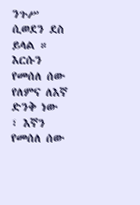ንጉሥ ሲወደን ደስ ይላል ። እርሱን የመሰለ ሰው የለምና ለእኛ ድንቅ ነው ፣ እኛን የመሰለ ሰው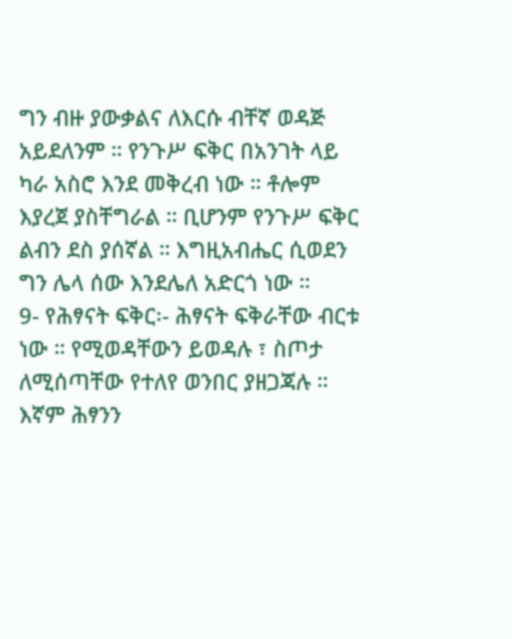ግን ብዙ ያውቃልና ለእርሱ ብቸኛ ወዳጅ አይደለንም ። የንጉሥ ፍቅር በአንገት ላይ ካራ አስሮ እንደ መቅረብ ነው ። ቶሎም እያረጀ ያስቸግራል ። ቢሆንም የንጉሥ ፍቅር ልብን ደስ ያሰኛል ። እግዚአብሔር ሲወደን ግን ሌላ ሰው እንደሌለ አድርጎ ነው ።
9- የሕፃናት ፍቅር፡- ሕፃናት ፍቅራቸው ብርቱ ነው ። የሚወዳቸውን ይወዳሉ ፣ ስጦታ ለሚሰጣቸው የተለየ ወንበር ያዘጋጃሉ ። እኛም ሕፃንን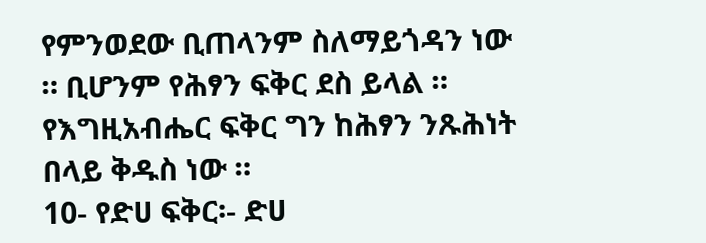የምንወደው ቢጠላንም ስለማይጎዳን ነው ። ቢሆንም የሕፃን ፍቅር ደስ ይላል ። የእግዚአብሔር ፍቅር ግን ከሕፃን ንጹሕነት በላይ ቅዱስ ነው ።
10- የድሀ ፍቅር፡- ድሀ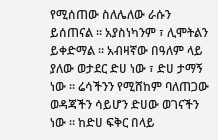የሚሰጠው ስለሌለው ራሱን ይሰጠናል ። አያስነካንም ፣ ሊሞትልን ይቀድማል ። አብዛኛው በዓለም ላይ ያለው ወታደር ድሀ ነው ፣ ድሀ ታማኝ ነው ። ሬሳችንን የሚሸከም ባለጠጋው ወዳጃችን ሳይሆን ድሀው ወገናችን ነው ። ከድሀ ፍቅር በላይ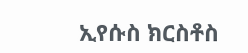ኢየሱስ ክርስቶስ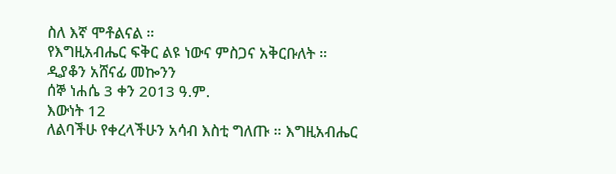ስለ እኛ ሞቶልናል ።
የእግዚአብሔር ፍቅር ልዩ ነውና ምስጋና አቅርቡለት ።
ዲያቆን አሸናፊ መኰንን
ሰኞ ነሐሴ 3 ቀን 2013 ዓ.ም.
እውነት 12
ለልባችሁ የቀረላችሁን አሳብ እስቲ ግለጡ ። እግዚአብሔር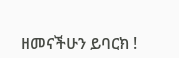ዘመናችሁን ይባርክ !